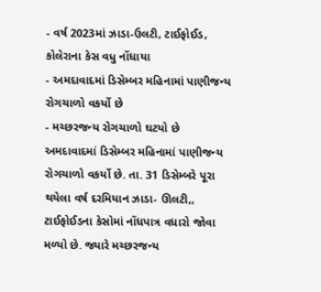- વર્ષ 2023માં ઝાડા-ઉલટી, ટાઈફોઈડ, કોલેરાના કેસ વધુ નોંધાયા
- અમદાવાદમાં ડિસેમ્બર મહિનામાં પાણીજન્ય રોગચાળો વકર્યો છે
- મચ્છરજન્ય રોગચાળો ઘટયો છે
અમદાવાદમાં ડિસેમ્બર મહિનામાં પાણીજન્ય રોગચાળો વકર્યો છે. તા. 31 ડિસેમ્બરે પૂરા થયેલા વર્ષ દરમિયાન ઝાડા- ઊલટી,, ટાઈફોઈડના કેસોમાં નોંધપાત્ર વધારો જોવા મળ્યો છે. જ્યારે મચ્છરજન્ય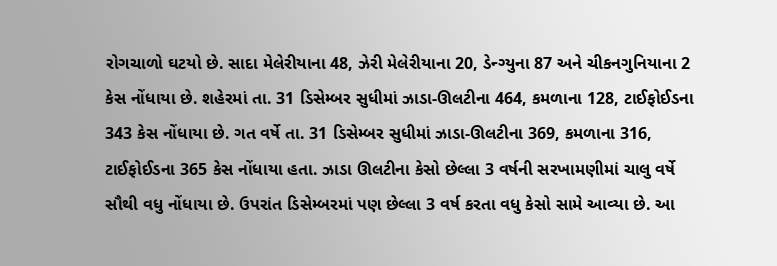રોગચાળો ઘટયો છે. સાદા મેલેરીયાના 48, ઝેરી મેલેરીયાના 20, ડેન્ગ્યુના 87 અને ચીકનગુનિયાના 2 કેસ નોંધાયા છે. શહેરમાં તા. 31 ડિસેમ્બર સુધીમાં ઝાડા-ઊલટીના 464, કમળાના 128, ટાઈફોઈડના 343 કેસ નોંધાયા છે. ગત વર્ષે તા. 31 ડિસેમ્બર સુધીમાં ઝાડા-ઊલટીના 369, કમળાના 316, ટાઈફોઈડના 365 કેસ નોંધાયા હતા. ઝાડા ઊલટીના કેસો છેલ્લા 3 વર્ષની સરખામણીમાં ચાલુ વર્ષે સૌથી વધુ નોંધાયા છે. ઉપરાંત ડિસેમ્બરમાં પણ છેલ્લા 3 વર્ષ કરતા વધુ કેસો સામે આવ્યા છે. આ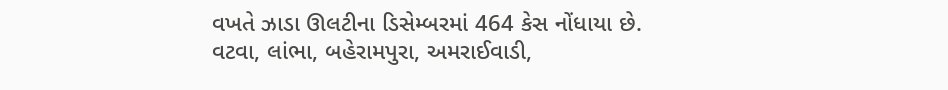વખતે ઝાડા ઊલટીના ડિસેમ્બરમાં 464 કેસ નોંધાયા છે. વટવા, લાંભા, બહેરામપુરા, અમરાઈવાડી,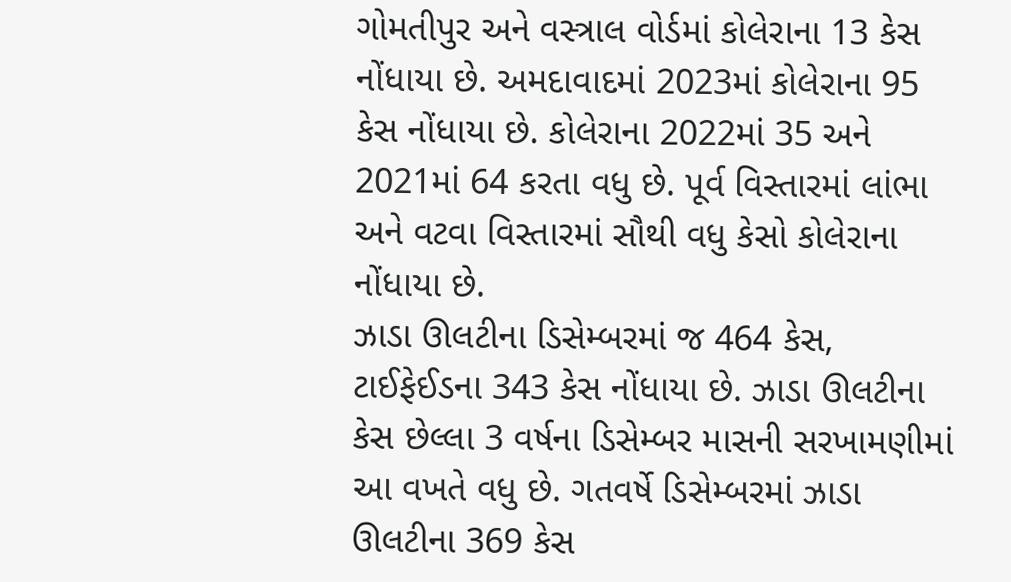ગોમતીપુર અને વસ્ત્રાલ વોર્ડમાં કોલેરાના 13 કેસ નોંધાયા છે. અમદાવાદમાં 2023માં કોલેરાના 95 કેસ નોંધાયા છે. કોલેરાના 2022માં 35 અને 2021માં 64 કરતા વધુ છે. પૂર્વ વિસ્તારમાં લાંભા અને વટવા વિસ્તારમાં સૌથી વધુ કેસો કોલેરાના નોંધાયા છે.
ઝાડા ઊલટીના ડિસેમ્બરમાં જ 464 કેસ, ટાઈફેઈડના 343 કેસ નોંધાયા છે. ઝાડા ઊલટીના કેસ છેલ્લા 3 વર્ષના ડિસેમ્બર માસની સરખામણીમાં આ વખતે વધુ છે. ગતવર્ષે ડિસેમ્બરમાં ઝાડા ઊલટીના 369 કેસ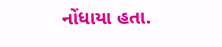નોંધાયા હતા.